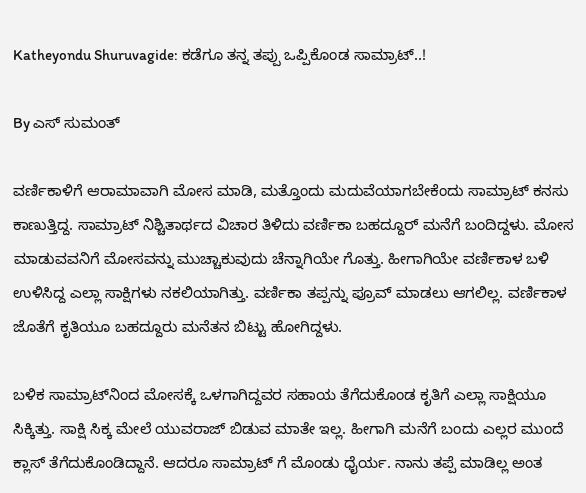Katheyondu Shuruvagide: ಕಡೆಗೂ ತನ್ನ ತಪ್ಪು ಒಪ್ಪಿಕೊಂಡ ಸಾಮ್ರಾಟ್..!

By ಎಸ್ ಸುಮಂತ್

ವರ್ಣಿಕಾಳಿಗೆ ಆರಾಮಾವಾಗಿ ಮೋಸ ಮಾಡಿ, ಮತ್ತೊಂದು ಮದುವೆಯಾಗಬೇಕೆಂದು ಸಾಮ್ರಾಟ್ ಕನಸು ಕಾಣುತ್ತಿದ್ದ. ಸಾಮ್ರಾಟ್ ನಿಶ್ಚಿತಾರ್ಥದ ವಿಚಾರ ತಿಳಿದು ವರ್ಣಿಕಾ ಬಹದ್ದೂರ್ ಮನೆಗೆ ಬಂದಿದ್ದಳು. ಮೋಸ ಮಾಡುವವನಿಗೆ ಮೋಸವನ್ನು ಮುಚ್ಚಾಕುವುದು ಚೆನ್ನಾಗಿಯೇ ಗೊತ್ತು. ಹೀಗಾಗಿಯೇ ವರ್ಣಿಕಾಳ ಬಳಿ ಉಳಿಸಿದ್ದ ಎಲ್ಲಾ‌ ಸಾಕ್ಷಿಗಳು ನಕಲಿಯಾಗಿತ್ತು. ವರ್ಣಿಕಾ ತಪ್ಪನ್ನು ಪ್ರೂವ್ ಮಾಡಲು ಆಗಲಿಲ್ಲ. ವರ್ಣಿಕಾಳ ಜೊತೆಗೆ ಕೃತಿಯೂ ಬಹದ್ದೂರು ಮನೆತನ ಬಿಟ್ಟು ಹೋಗಿದ್ದಳು.

ಬಳಿಕ ಸಾಮ್ರಾಟ್‌ನಿಂದ ಮೋಸಕ್ಕೆ ಒಳಗಾಗಿದ್ದವರ ಸಹಾಯ ತೆಗೆದುಕೊಂಡ ಕೃತಿಗೆ ಎಲ್ಲಾ ಸಾಕ್ಷಿಯೂ ಸಿಕ್ಕಿತ್ತು. ಸಾಕ್ಷಿ‌ ಸಿಕ್ಕ‌ ಮೇಲೆ ಯುವರಾಜ್ ಬಿಡುವ ಮಾತೇ ಇಲ್ಲ. ಹೀಗಾಗಿ ಮನೆಗೆ ಬಂದು ಎಲ್ಲರ ಮುಂದೆ ಕ್ಲಾಸ್ ತೆಗೆದುಕೊಂಡಿದ್ದಾನೆ. ಆದರೂ ಸಾಮ್ರಾಟ್ ಗೆ ಮೊಂಡು ಧೈರ್ಯ. ನಾನು ತಪ್ಪೆ ಮಾಡಿಲ್ಲ ಅಂತ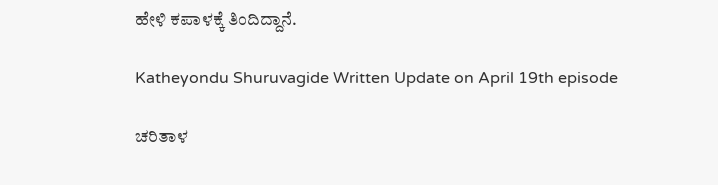ಹೇಳಿ ಕಪಾಳಕ್ಕೆ ತಿಂದಿದ್ದಾನೆ.

Katheyondu Shuruvagide Written Update on April 19th episode

ಚರಿತಾಳ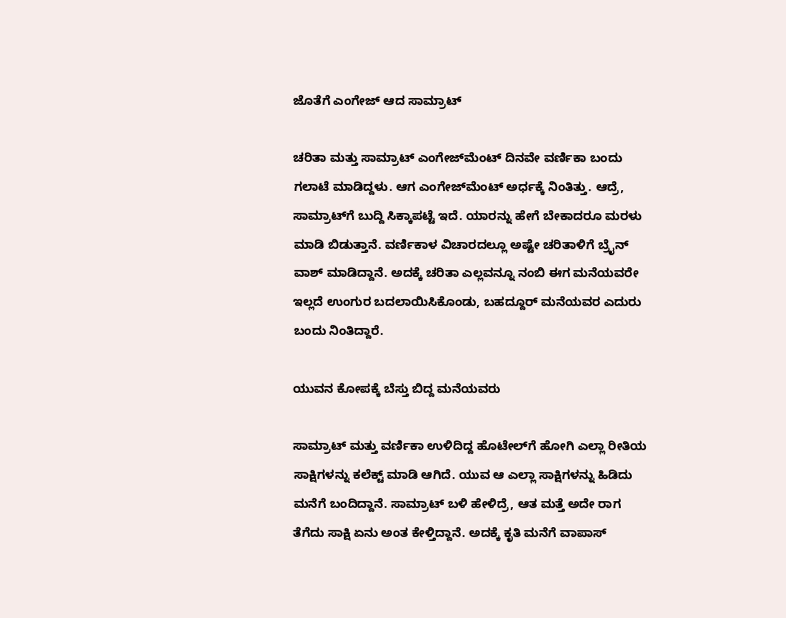ಜೊತೆಗೆ ಎಂಗೇಜ್ ಆದ ಸಾಮ್ರಾಟ್

ಚರಿತಾ ಮತ್ತು ಸಾಮ್ರಾಟ್ ಎಂಗೇಜ್‌ಮೆಂಟ್ ದಿನವೇ ವರ್ಣಿಕಾ ಬಂದು ಗಲಾಟೆ ಮಾಡಿದ್ದಳು. ಆಗ ಎಂಗೇಜ್‌ಮೆಂಟ್ ಅರ್ಧಕ್ಕೆ ನಿಂತಿತ್ತು. ಆದ್ರೆ, ಸಾಮ್ರಾಟ್‌ಗೆ ಬುದ್ದಿ ಸಿಕ್ಕಾಪಟ್ಟೆ ಇದೆ. ಯಾರನ್ನು ಹೇಗೆ ಬೇಕಾದರೂ ಮರಳು ಮಾಡಿ ಬಿಡುತ್ತಾನೆ. ವರ್ಣಿಕಾಳ ವಿಚಾರದಲ್ಲೂ ಅಷ್ಟೇ ಚರಿತಾಳಿಗೆ ಬ್ರೈನ್ ವಾಶ್ ಮಾಡಿದ್ದಾನೆ. ಅದಕ್ಕೆ ಚರಿತಾ ಎಲ್ಲವನ್ನೂ ನಂಬಿ ಈಗ ಮನೆಯವರೇ ಇಲ್ಲದೆ ಉಂಗುರ ಬದಲಾಯಿಸಿಕೊಂಡು, ಬಹದ್ದೂರ್ ಮನೆಯವರ ಎದುರು ಬಂದು ನಿಂತಿದ್ದಾರೆ.

ಯುವನ ಕೋಪಕ್ಕೆ ಬೆಸ್ತು ಬಿದ್ದ ಮನೆಯವರು

ಸಾಮ್ರಾಟ್ ಮತ್ತು ವರ್ಣಿಕಾ ಉಳಿದಿದ್ದ ಹೊಟೇಲ್‌ಗೆ ಹೋಗಿ ಎಲ್ಲಾ ರೀತಿಯ ಸಾಕ್ಷಿಗಳನ್ನು ಕಲೆಕ್ಟ್ ಮಾಡಿ ಆಗಿದೆ. ಯುವ ಆ ಎಲ್ಲಾ ಸಾಕ್ಷಿಗಳನ್ನು ಹಿಡಿದು ಮನೆಗೆ ಬಂದಿದ್ದಾನೆ. ಸಾಮ್ರಾಟ್ ಬಳಿ ಹೇಳಿದ್ರೆ, ಆತ ಮತ್ತೆ ಅದೇ ರಾಗ ತೆಗೆದು ಸಾಕ್ಷಿ ಏನು ಅಂತ ಕೇಳ್ತಿದ್ದಾನೆ‌. ಅದಕ್ಕೆ ಕೃತಿ ಮನೆಗೆ ವಾಪಾಸ್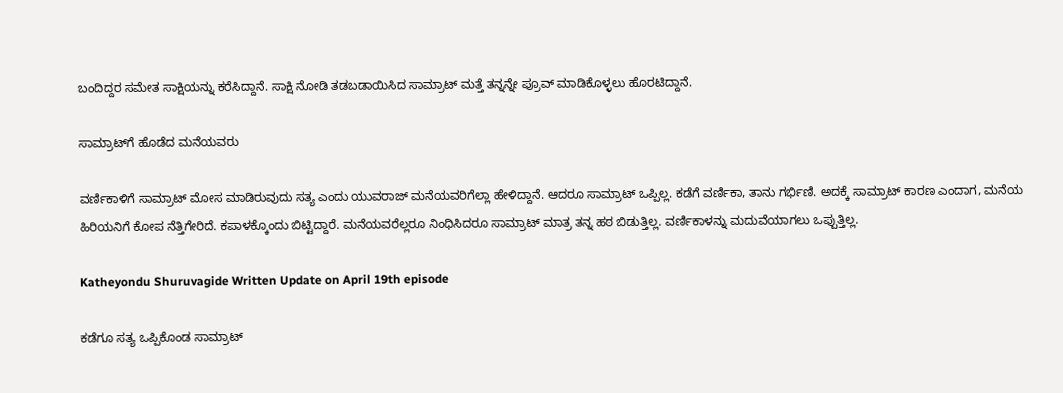ಬಂದಿದ್ದರ ಸಮೇತ ಸಾಕ್ಷಿಯನ್ನು ಕರೆಸಿದ್ದಾನೆ. ಸಾಕ್ಷಿ ನೋಡಿ ತಡಬಡಾಯಿಸಿದ ಸಾಮ್ರಾಟ್ ಮತ್ತೆ ತನ್ನನ್ನೇ ಪ್ರೂವ್ ಮಾಡಿಕೊಳ್ಳಲು ಹೊರಟಿದ್ದಾನೆ.

ಸಾಮ್ರಾಟ್‌ಗೆ ಹೊಡೆದ ಮನೆಯವರು

ವರ್ಣಿಕಾಳಿಗೆ ಸಾಮ್ರಾಟ್ ಮೋಸ ಮಾಡಿರುವುದು ಸತ್ಯ ಎಂದು ಯುವರಾಜ್ ಮನೆಯವರಿಗೆಲ್ಲಾ ಹೇಳಿದ್ದಾನೆ. ಆದರೂ ಸಾಮ್ರಾಟ್ ಒಪ್ಪಿಲ್ಲ. ಕಡೆಗೆ ವರ್ಣಿಕಾ, ತಾನು ಗರ್ಭಿಣಿ. ಅದಕ್ಕೆ ಸಾಮ್ರಾಟ್ ಕಾರಣ ಎಂದಾಗ, ಮನೆಯ ಹಿರಿಯನಿಗೆ ಕೋಪ ನೆತ್ತಿಗೇರಿದೆ. ಕಪಾಳಕ್ಕೊಂದು ಬಿಟ್ಟಿದ್ದಾರೆ. ಮನೆಯವರೆಲ್ಲರೂ ನಿಂಧಿಸಿದರೂ ಸಾಮ್ರಾಟ್ ಮಾತ್ರ ತನ್ನ ಹಠ ಬಿಡುತ್ತಿಲ್ಲ. ವರ್ಣಿಕಾಳನ್ನು ಮದುವೆಯಾಗಲು ಒಪ್ಪುತ್ತಿಲ್ಲ.

Katheyondu Shuruvagide Written Update on April 19th episode

ಕಡೆಗೂ ಸತ್ಯ ಒಪ್ಪಿಕೊಂಡ ಸಾಮ್ರಾಟ್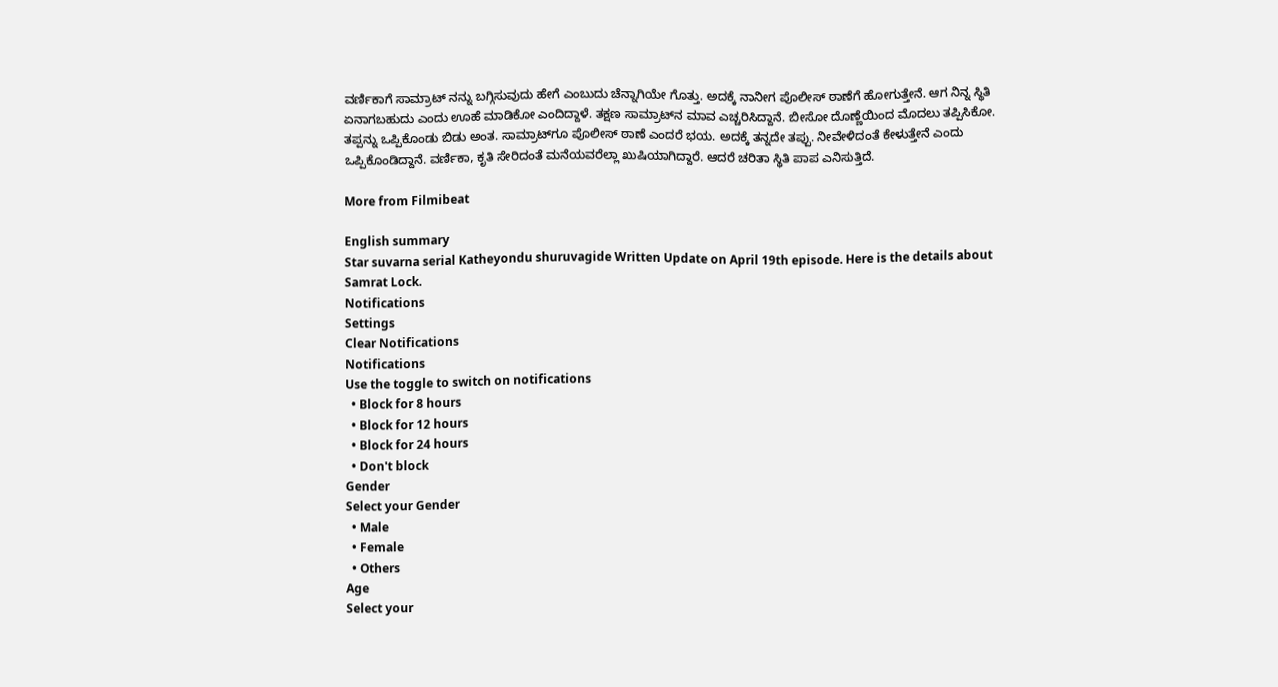ವರ್ಣಿಕಾಗೆ ಸಾಮ್ರಾಟ್ ನನ್ನು ಬಗ್ಗಿಸುವುದು ಹೇಗೆ ಎಂಬುದು ಚೆನ್ನಾಗಿಯೇ ಗೊತ್ತು. ಅದಕ್ಕೆ ನಾನೀಗ ಪೊಲೀಸ್ ಠಾಣೆಗೆ ಹೋಗುತ್ತೇನೆ. ಆಗ ನಿನ್ನ ಸ್ಥಿತಿ ಏನಾಗಬಹುದು ಎಂದು ಊಹೆ ಮಾಡಿಕೋ ಎಂದಿದ್ದಾಳೆ. ತಕ್ಷಣ ಸಾಮ್ರಾಟ್‌ನ ಮಾವ ಎಚ್ಚರಿಸಿದ್ದಾನೆ. ಬೀಸೋ ದೊಣ್ಣೆಯಿಂದ ಮೊದಲು ತಪ್ಪಿಸಿಕೋ. ತಪ್ಪನ್ನು ಒಪ್ಪಿಕೊಂಡು ಬಿಡು ಅಂತ. ಸಾಮ್ರಾಟ್‌ಗೂ ಪೊಲೀಸ್ ಠಾಣೆ ಎಂದರೆ ಭಯ. ಅದಕ್ಕೆ ತನ್ನದೇ ತಪ್ಪು. ನೀವೇಳಿದಂತೆ ಕೇಳುತ್ತೇನೆ ಎಂದು ಒಪ್ಪಿಕೊಂಡಿದ್ದಾನೆ. ವರ್ಣಿಕಾ, ಕೃತಿ ಸೇರಿದಂತೆ ಮನೆಯವರೆಲ್ಲಾ ಖುಷಿಯಾಗಿದ್ದಾರೆ. ಆದರೆ ಚರಿತಾ ಸ್ಥಿತಿ ಪಾಪ ಎನಿಸುತ್ತಿದೆ.

More from Filmibeat

English summary
Star suvarna serial Katheyondu shuruvagide Written Update on April 19th episode. Here is the details about Samrat Lock.
Notifications
Settings
Clear Notifications
Notifications
Use the toggle to switch on notifications
  • Block for 8 hours
  • Block for 12 hours
  • Block for 24 hours
  • Don't block
Gender
Select your Gender
  • Male
  • Female
  • Others
Age
Select your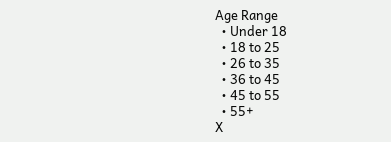Age Range
  • Under 18
  • 18 to 25
  • 26 to 35
  • 36 to 45
  • 45 to 55
  • 55+
X